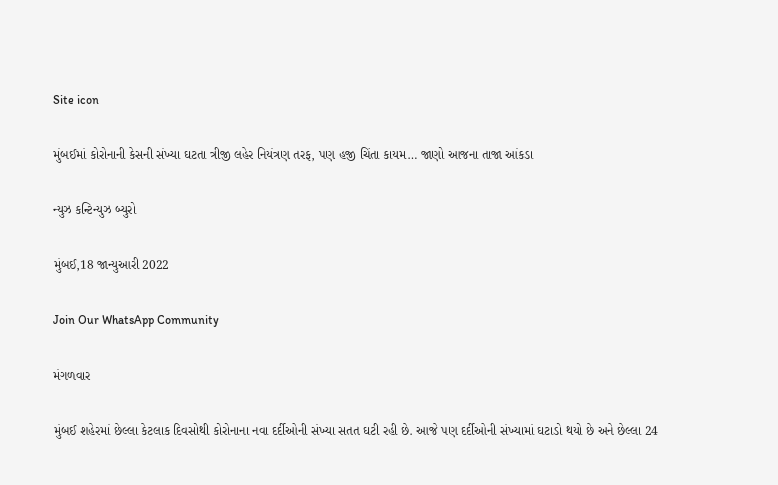Site icon

મુંબઈમાં કોરોનાની કેસની સંખ્યા ઘટતા ત્રીજી લહેર નિયંત્રણ તરફ, પણ હજી ચિંતા કાયમ… જાણો આજના તાજા આંકડા

ન્યુઝ કન્ટિન્યુઝ બ્યુરો

મુંબઈ,18 જાન્યુઆરી 2022

Join Our WhatsApp Community

મંગળવાર

મુંબઈ શહેરમાં છેલ્લા કેટલાક દિવસોથી કોરોનાના નવા દર્દીઓની સંખ્યા સતત ઘટી રહી છે. આજે પણ દર્દીઓની સંખ્યામાં ઘટાડો થયો છે અને છેલ્લા 24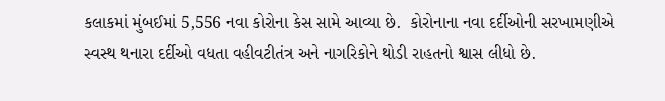કલાકમાં મુંબઈમાં 5,556 નવા કોરોના કેસ સામે આવ્યા છે.  કોરોનાના નવા દર્દીઓની સરખામણીએ સ્વસ્થ થનારા દર્દીઓ વધતા વહીવટીતંત્ર અને નાગરિકોને થોડી રાહતનો શ્વાસ લીધો છે.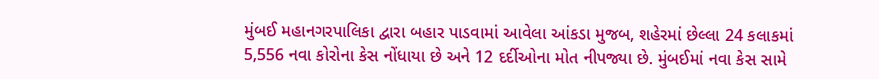મુંબઈ મહાનગરપાલિકા દ્વારા બહાર પાડવામાં આવેલા આંકડા મુજબ, શહેરમાં છેલ્લા 24 કલાકમાં 5,556 નવા કોરોના કેસ નોંધાયા છે અને 12 દર્દીઓના મોત નીપજ્યા છે. મુંબઈમાં નવા કેસ સામે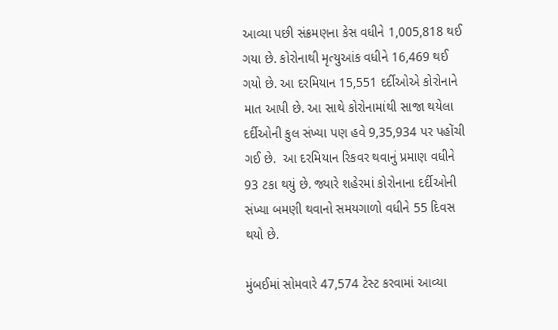આવ્યા પછી સંક્રમણના કેસ વધીને 1,005,818 થઈ ગયા છે. કોરોનાથી મૃત્યુઆંક વધીને 16,469 થઈ ગયો છે. આ દરમિયાન 15,551 દર્દીઓએ કોરોનાને માત આપી છે. આ સાથે કોરોનામાંથી સાજા થયેલા દર્દીઓની કુલ સંખ્યા પણ હવે 9,35,934 પર પહોંચી ગઈ છે.  આ દરમિયાન રિકવર થવાનું પ્રમાણ વધીને 93 ટકા થયું છે. જ્યારે શહેરમાં કોરોનાના દર્દીઓની સંખ્યા બમણી થવાનો સમયગાળો વધીને 55 દિવસ થયો છે.

મુંબઈમાં સોમવારે 47,574 ટેસ્ટ કરવામાં આવ્યા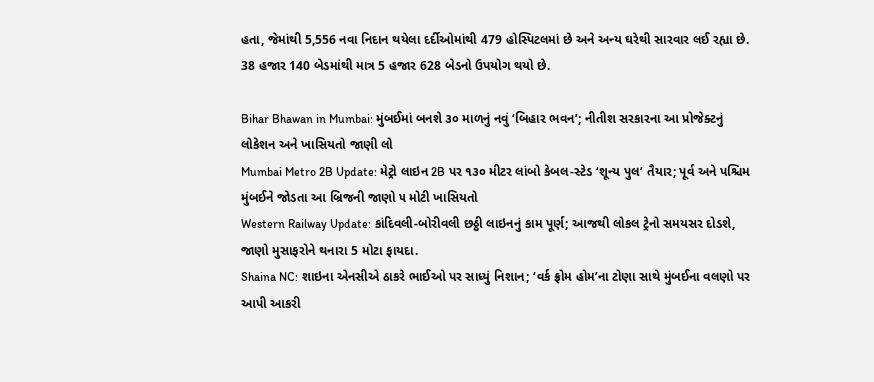હતા, જેમાંથી 5,556 નવા નિદાન થયેલા દર્દીઓમાંથી 479 હોસ્પિટલમાં છે અને અન્ય ઘરેથી સારવાર લઈ રહ્યા છે. 38 હજાર 140 બેડમાંથી માત્ર 5 હજાર 628 બેડનો ઉપયોગ થયો છે.

Bihar Bhawan in Mumbai: મુંબઈમાં બનશે ૩૦ માળનું નવું ‘બિહાર ભવન’; નીતીશ સરકારના આ પ્રોજેક્ટનું લોકેશન અને ખાસિયતો જાણી લો
Mumbai Metro 2B Update: મેટ્રો લાઇન 2B પર ૧૩૦ મીટર લાંબો કેબલ-સ્ટેડ ‘શૂન્ય પુલ’ તૈયાર; પૂર્વ અને પશ્ચિમ મુંબઈને જોડતા આ બ્રિજની જાણો ૫ મોટી ખાસિયતો
Western Railway Update: કાંદિવલી-બોરીવલી છઠ્ઠી લાઇનનું કામ પૂર્ણ; આજથી લોકલ ટ્રેનો સમયસર દોડશે, જાણો મુસાફરોને થનારા 5 મોટા ફાયદા.
Shaina NC: શાઇના એનસીએ ઠાકરે ભાઈઓ પર સાધ્યું નિશાન; ‘વર્ક ફ્રોમ હોમ’ના ટોણા સાથે મુંબઈના વલણો પર આપી આકરી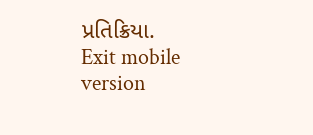પ્રતિક્રિયા.
Exit mobile version